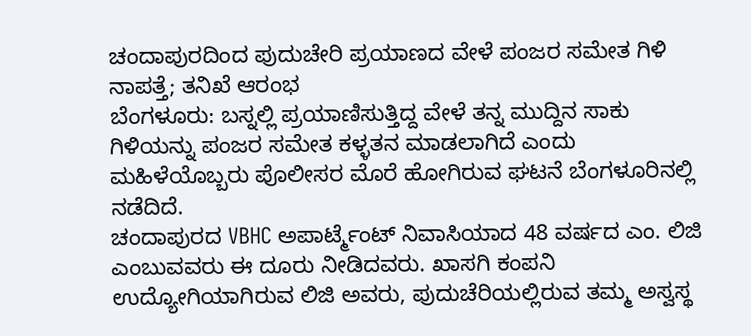ಚಂದಾಪುರದಿಂದ ಪುದುಚೇರಿ ಪ್ರಯಾಣದ ವೇಳೆ ಪಂಜರ ಸಮೇತ ಗಿಳಿ ನಾಪತ್ತೆ; ತನಿಖೆ ಆರಂಭ
ಬೆಂಗಳೂರು: ಬಸ್ನಲ್ಲಿ ಪ್ರಯಾಣಿಸುತ್ತಿದ್ದ ವೇಳೆ ತನ್ನ ಮುದ್ದಿನ ಸಾಕು ಗಿಳಿಯನ್ನು ಪಂಜರ ಸಮೇತ ಕಳ್ಳತನ ಮಾಡಲಾಗಿದೆ ಎಂದು ಮಹಿಳೆಯೊಬ್ಬರು ಪೊಲೀಸರ ಮೊರೆ ಹೋಗಿರುವ ಘಟನೆ ಬೆಂಗಳೂರಿನಲ್ಲಿ ನಡೆದಿದೆ.
ಚಂದಾಪುರದ VBHC ಅಪಾರ್ಟ್ಮೆಂಟ್ ನಿವಾಸಿಯಾದ 48 ವರ್ಷದ ಎಂ. ಲಿಜಿ ಎಂಬುವವರು ಈ ದೂರು ನೀಡಿದವರು. ಖಾಸಗಿ ಕಂಪನಿ ಉದ್ಯೋಗಿಯಾಗಿರುವ ಲಿಜಿ ಅವರು, ಪುದುಚೆರಿಯಲ್ಲಿರುವ ತಮ್ಮ ಅಸ್ವಸ್ಥ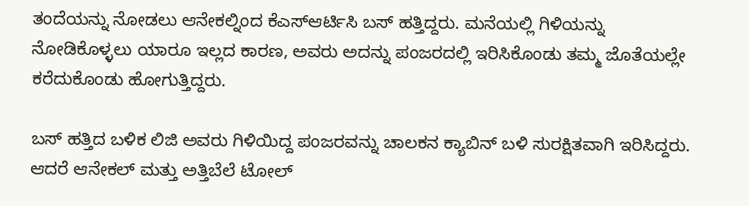ತಂದೆಯನ್ನು ನೋಡಲು ಆನೇಕಲ್ನಿಂದ ಕೆಎಸ್ಆರ್ಟಿಸಿ ಬಸ್ ಹತ್ತಿದ್ದರು. ಮನೆಯಲ್ಲಿ ಗಿಳಿಯನ್ನು ನೋಡಿಕೊಳ್ಳಲು ಯಾರೂ ಇಲ್ಲದ ಕಾರಣ, ಅವರು ಅದನ್ನು ಪಂಜರದಲ್ಲಿ ಇರಿಸಿಕೊಂಡು ತಮ್ಮ ಜೊತೆಯಲ್ಲೇ ಕರೆದುಕೊಂಡು ಹೋಗುತ್ತಿದ್ದರು.

ಬಸ್ ಹತ್ತಿದ ಬಳಿಕ ಲಿಜಿ ಅವರು ಗಿಳಿಯಿದ್ದ ಪಂಜರವನ್ನು ಚಾಲಕನ ಕ್ಯಾಬಿನ್ ಬಳಿ ಸುರಕ್ಷಿತವಾಗಿ ಇರಿಸಿದ್ದರು. ಆದರೆ ಆನೇಕಲ್ ಮತ್ತು ಅತ್ತಿಬೆಲೆ ಟೋಲ್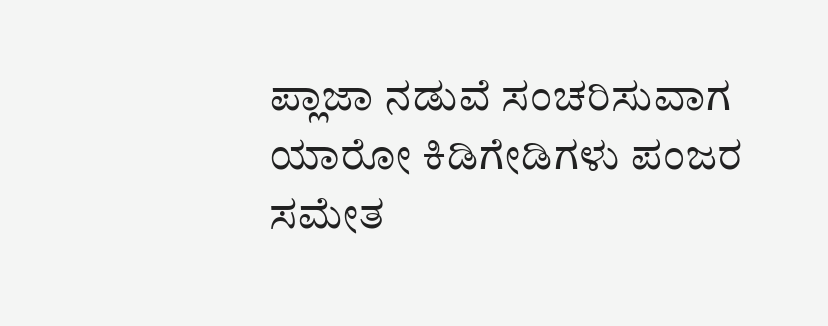ಪ್ಲಾಜಾ ನಡುವೆ ಸಂಚರಿಸುವಾಗ ಯಾರೋ ಕಿಡಿಗೇಡಿಗಳು ಪಂಜರ ಸಮೇತ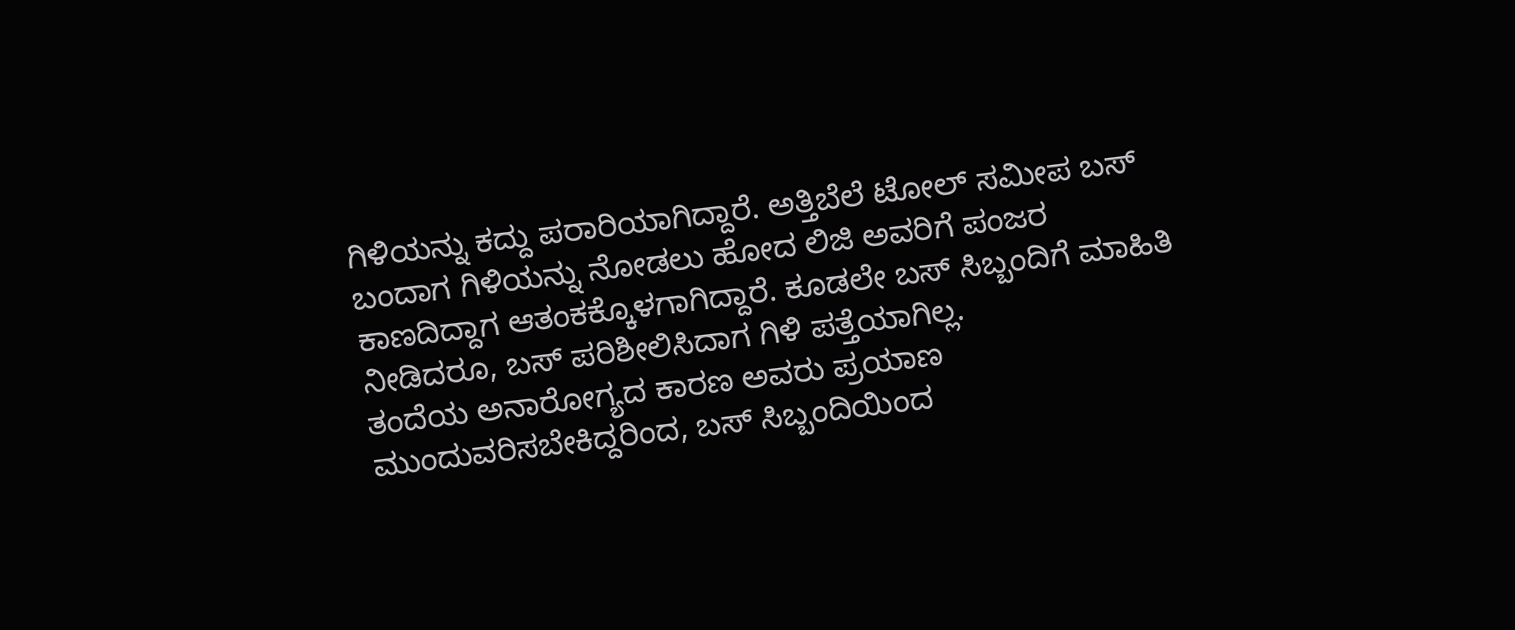ಗಿಳಿಯನ್ನು ಕದ್ದು ಪರಾರಿಯಾಗಿದ್ದಾರೆ. ಅತ್ತಿಬೆಲೆ ಟೋಲ್ ಸಮೀಪ ಬಸ್ ಬಂದಾಗ ಗಿಳಿಯನ್ನು ನೋಡಲು ಹೋದ ಲಿಜಿ ಅವರಿಗೆ ಪಂಜರ ಕಾಣದಿದ್ದಾಗ ಆತಂಕಕ್ಕೊಳಗಾಗಿದ್ದಾರೆ. ಕೂಡಲೇ ಬಸ್ ಸಿಬ್ಬಂದಿಗೆ ಮಾಹಿತಿ ನೀಡಿದರೂ, ಬಸ್ ಪರಿಶೀಲಿಸಿದಾಗ ಗಿಳಿ ಪತ್ತೆಯಾಗಿಲ್ಲ.
ತಂದೆಯ ಅನಾರೋಗ್ಯದ ಕಾರಣ ಅವರು ಪ್ರಯಾಣ ಮುಂದುವರಿಸಬೇಕಿದ್ದರಿಂದ, ಬಸ್ ಸಿಬ್ಬಂದಿಯಿಂದ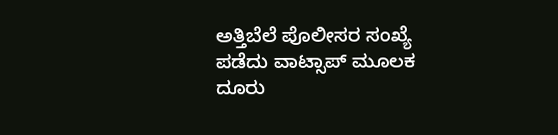ಅತ್ತಿಬೆಲೆ ಪೊಲೀಸರ ಸಂಖ್ಯೆ ಪಡೆದು ವಾಟ್ಸಾಪ್ ಮೂಲಕ ದೂರು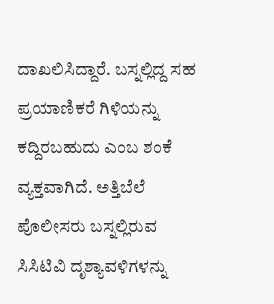ದಾಖಲಿಸಿದ್ದಾರೆ. ಬಸ್ನಲ್ಲಿದ್ದ ಸಹ ಪ್ರಯಾಣಿಕರೆ ಗಿಳಿಯನ್ನು ಕದ್ದಿರಬಹುದು ಎಂಬ ಶಂಕೆ ವ್ಯಕ್ತವಾಗಿದೆ. ಅತ್ತಿಬೆಲೆ ಪೊಲೀಸರು ಬಸ್ನಲ್ಲಿರುವ ಸಿಸಿಟಿವಿ ದೃಶ್ಯಾವಳಿಗಳನ್ನು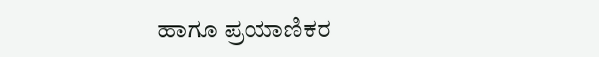ಹಾಗೂ ಪ್ರಯಾಣಿಕರ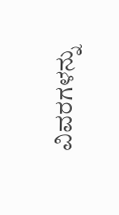ವಿವರಗಳನ್ನು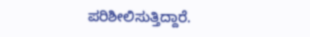ಪರಿಶೀಲಿಸುತ್ತಿದ್ದಾರೆ.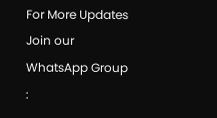For More Updates Join our WhatsApp Group :